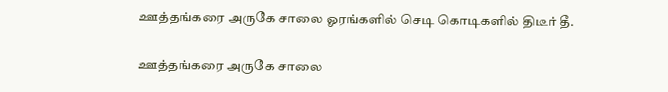ஊத்தங்கரை அருகே சாலை ஓரங்களில் செடி கொடிகளில் திடீர் தீ.

ஊத்தங்கரை அருகே சாலை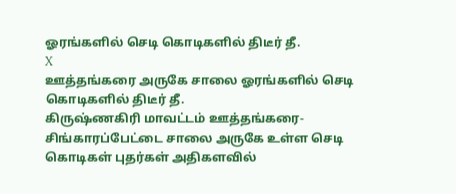ஓரங்களில் செடி கொடிகளில் திடீர் தீ.
X
ஊத்தங்கரை அருகே சாலை ஓரங்களில் செடி கொடிகளில் திடீர் தீ.
கிருஷ்ணகிரி மாவட்டம் ஊத்தங்கரை- சிங்காரப்பேட்டை சாலை அருகே உள்ள செடி கொடிகள் புதர்கள் அதிகளவில்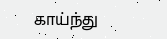காய்ந்து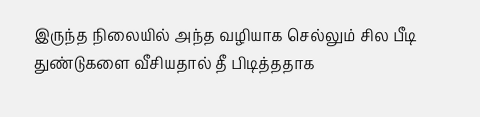இருந்த நிலையில் அந்த வழியாக செல்லும் சில பீடி துண்டுகளை வீசியதால் தீ பிடித்ததாக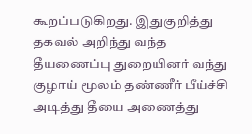கூறப்படுகிறது. இதுகுறித்து தகவல் அறிந்து வந்த தீயணைப்பு துறையினர் வந்து குழாய் மூலம் தண்ணீர் பீய்ச்சி அடித்து தீயை அணைத்து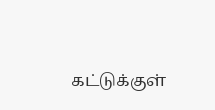கட்டுக்குள்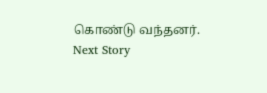கொண்டு வந்தனர்.
Next Story